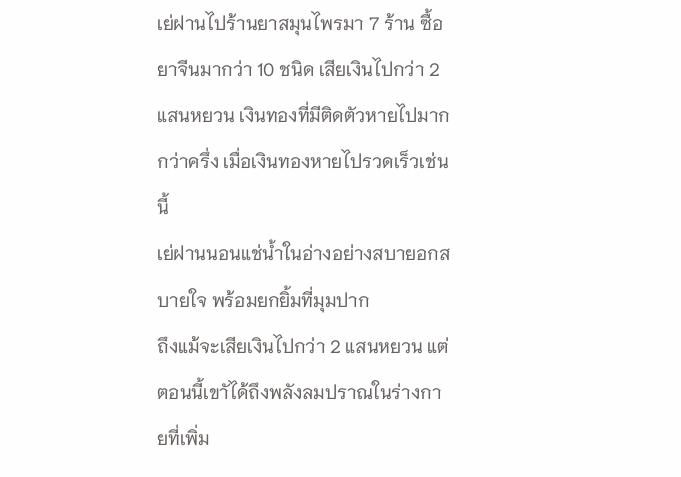เย่ฝานไปร้านยาสมุนไพรมา 7 ร้าน ซื้อยาจีนมากว่า 10 ชนิด เสียเงินไปกว่า 2 แสนหยวน เงินทองที่มีติดตัวหายไปมากกว่าครึ่ง เมื่อเงินทองหายไปรวดเร็วเช่นนี้
เย่ฝานนอนแช่น้ำในอ่างอย่างสบายอกสบายใจ พร้อมยกยิ้มที่มุมปาก
ถึงแม้จะเสียเงินไปกว่า 2 แสนหยวน แต่ตอนนี้เขาัได้ถึงพลังลมปราณในร่างกายที่เพิ่ม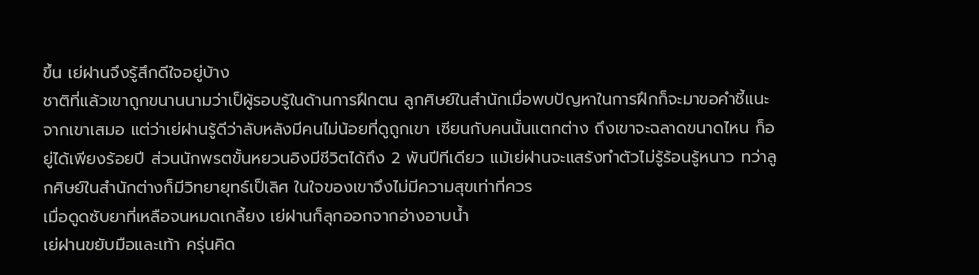ขึ้น เย่ฝานจึงรู้สึกดีใจอยู่บ้าง
ชาติที่แล้วเขาถูกขนานนามว่าเป็ผู้รอบรู้ในด้านการฝึกตน ลูกศิษย์ในสำนักเมื่อพบปัญหาในการฝึกก็จะมาขอคำชี้แนะจากเขาเสมอ แต่ว่าเย่ฝานรู้ดีว่าลับหลังมีคนไม่น้อยที่ดูถูกเขา เซียนกับคนนั้นแตกต่าง ถึงเขาจะฉลาดขนาดไหน ก็อยู่ได้เพียงร้อยปี ส่วนนักพรตขั้นหยวนอิงมีชีวิตได้ถึง 2 พันปีทีเดียว แม้เย่ฝานจะแสร้งทำตัวไม่รู้ร้อนรู้หนาว ทว่าลูกศิษย์ในสำนักต่างก็มีวิทยายุทธ์เป็เลิศ ในใจของเขาจึงไม่มีความสุขเท่าที่ควร
เมื่อดูดซับยาที่เหลือจนหมดเกลี้ยง เย่ฝานก็ลุกออกจากอ่างอาบน้ำ
เย่ฝานขยับมือและเท้า ครุ่นคิด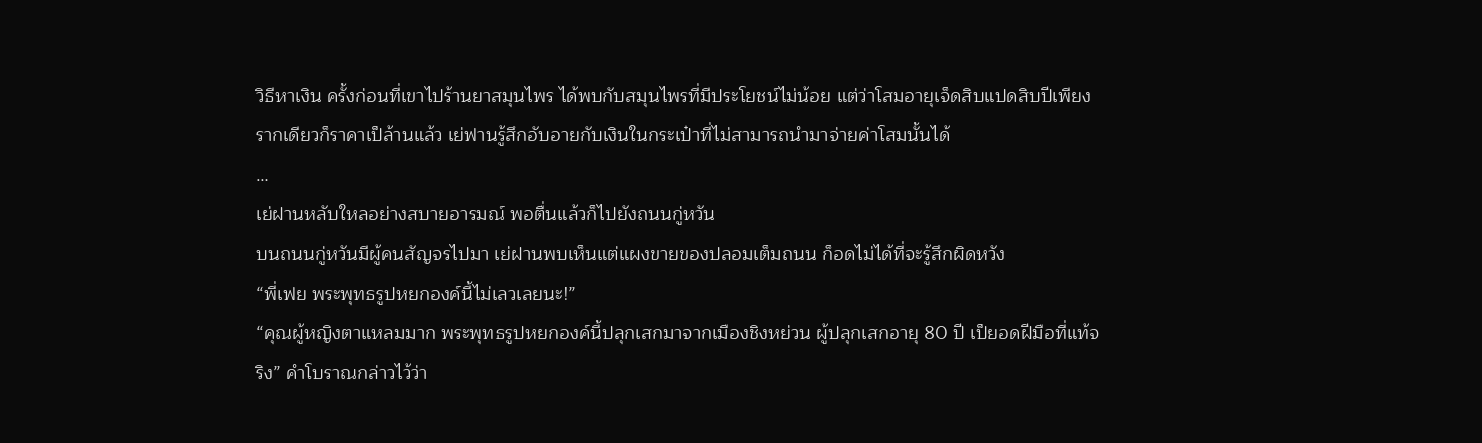วิธีหาเงิน ครั้งก่อนที่เขาไปร้านยาสมุนไพร ได้พบกับสมุนไพรที่มีประโยชน์ไม่น้อย แต่ว่าโสมอายุเจ็ดสิบแปดสิบปีเพียงรากเดียวก็ราคาเป็ล้านแล้ว เย่ฟานรู้สึกอับอายกับเงินในกระเป๋าที่ไม่สามารถนำมาจ่ายค่าโสมนั้นได้
…
เย่ฝานหลับใหลอย่างสบายอารมณ์ พอตื่นแล้วก็ไปยังถนนกู่หวัน
บนถนนกู่หวันมีผู้คนสัญจรไปมา เย่ฝานพบเห็นแต่แผงขายของปลอมเต็มถนน ก็อดไม่ได้ที่จะรู้สึกผิดหวัง
“พี่เฟย พระพุทธรูปหยกองค์นี้ไม่เลวเลยนะ!”
“คุณผู้หญิงตาแหลมมาก พระพุทธรูปหยกองค์นี้ปลุกเสกมาจากเมืองชิงหย่วน ผู้ปลุกเสกอายุ 80 ปี เป็ยอดฝีมือที่แท้จริง” คำโบราณกล่าวไว้ว่า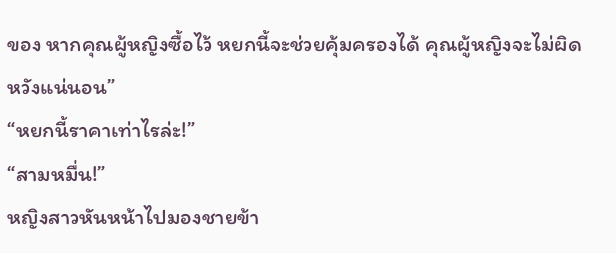ของ หากคุณผู้หญิงซื้อไว้ หยกนี้จะช่วยคุ้มครองได้ คุณผู้หญิงจะไม่ผิดหวังแน่นอน”
“หยกนี้ราคาเท่าไรล่ะ!”
“สามหมื่น!”
หญิงสาวหันหน้าไปมองชายข้า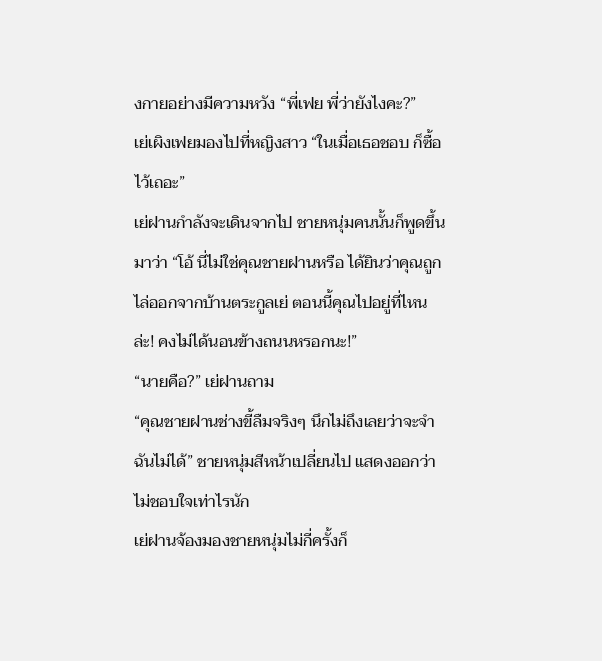งกายอย่างมีความหวัง “พี่เฟย พี่ว่ายังไงคะ?”
เย่เผิงเฟยมองไปที่หญิงสาว “ในเมื่อเธอชอบ ก็ซื้อไว้เถอะ”
เย่ฝานกำลังจะเดินจากไป ชายหนุ่มคนนั้นก็พูดขึ้นมาว่า “โอ้ นี่ไม่ใช่คุณชายฝานหรือ ได้ยินว่าคุณถูกไล่ออกจากบ้านตระกูลเย่ ตอนนี้คุณไปอยู่ที่ไหนล่ะ! คงไม่ได้นอนข้างถนนหรอกนะ!”
“นายคือ?” เย่ฝานถาม
“คุณชายฝานช่างขี้ลืมจริงๆ นึกไม่ถึงเลยว่าจะจำฉันไม่ได้” ชายหนุ่มสีหน้าเปลี่ยนไป แสดงออกว่าไม่ชอบใจเท่าไรนัก
เย่ฝานจ้องมองชายหนุ่มไม่กี่ครั้งก็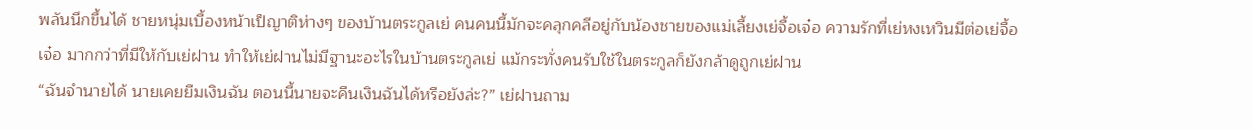พลันนึกขึ้นได้ ชายหนุ่มเบื้องหน้าเป็ญาติห่างๆ ของบ้านตระกูลเย่ คนคนนี้มักจะคลุกคลีอยู่กับน้องชายของแม่เลี้ยงเย่จื้อเจ๋อ ความรักที่เย่หงเหวินมีต่อเย่จื้อเจ๋อ มากกว่าที่มีให้กับเย่ฝาน ทำให้เย่ฝานไม่มีฐานะอะไรในบ้านตระกูลเย่ แม้กระทั่งคนรับใช้ในตระกูลก็ยังกล้าดูถูกเย่ฝาน
“ฉันจำนายได้ นายเคยยืมเงินฉัน ตอนนี้นายจะคืนเงินฉันได้หรือยังล่ะ?” เย่ฝานถาม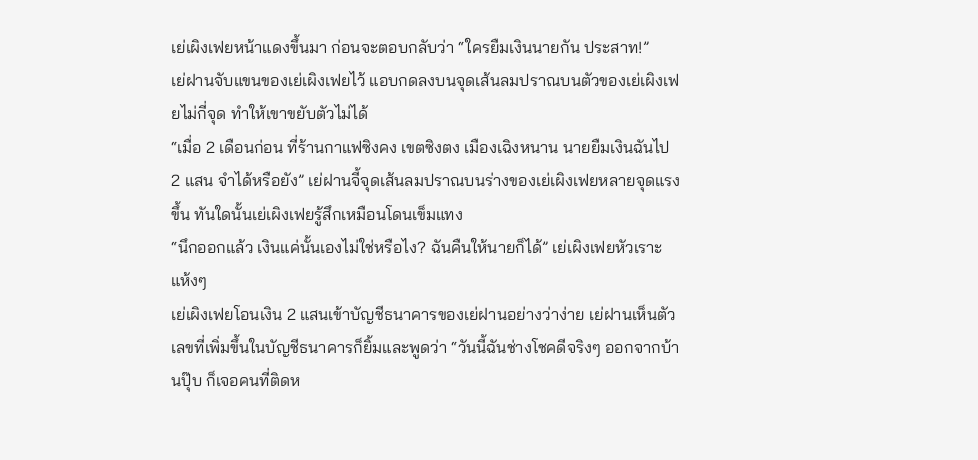เย่เผิงเฟยหน้าแดงขึ้นมา ก่อนจะตอบกลับว่า “ใครยืมเงินนายกัน ประสาท!”
เย่ฝานจับแขนของเย่เผิงเฟยไว้ แอบกดลงบนจุดเส้นลมปราณบนตัวของเย่เผิงเฟยไม่กี่จุด ทำให้เขาขยับตัวไม่ได้
“เมื่อ 2 เดือนก่อน ที่ร้านกาแฟซิงคง เขตซิงตง เมืองเฉิงหนาน นายยืมเงินฉันไป 2 แสน จำได้หรือยัง” เย่ฝานจี้จุดเส้นลมปราณบนร่างของเย่เผิงเฟยหลายจุดแรงขึ้น ทันใดนั้นเย่เผิงเฟยรู้สึกเหมือนโดนเข็มแทง
“นึกออกแล้ว เงินแค่นั้นเองไม่ใช่หรือไง? ฉันคืนให้นายก็ได้” เย่เผิงเฟยหัวเราะแห้งๆ
เย่เผิงเฟยโอนเงิน 2 แสนเข้าบัญชีธนาคารของเย่ฝานอย่างว่าง่าย เย่ฝานเห็นตัวเลขที่เพิ่มขึ้นในบัญชีธนาคารก็ยิ้มและพูดว่า “วันนี้ฉันช่างโชคดีจริงๆ ออกจากบ้านปุ๊บ ก็เจอคนที่ติดห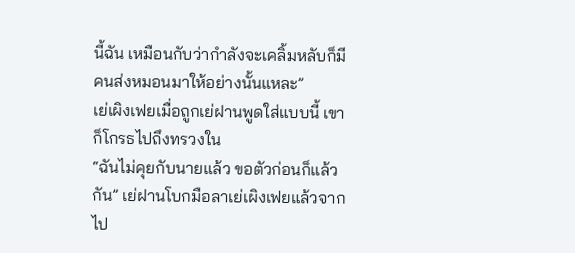นี้ฉัน เหมือนกับว่ากำลังจะเคลิ้มหลับก็มีคนส่งหมอนมาให้อย่างนั้นแหละ”
เย่เผิงเฟยเมื่อถูกเย่ฝานพูดใส่แบบนี้ เขาก็โกรธไปถึงทรวงใน
“ฉันไม่คุยกับนายแล้ว ขอตัวก่อนก็แล้วกัน” เย่ฝานโบกมือลาเย่เผิงเฟยแล้วจากไป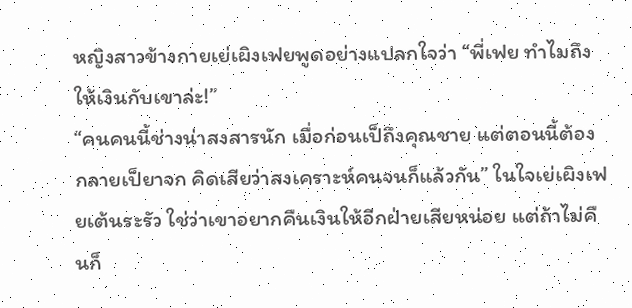หญิงสาวข้างกายเย่เผิงเฟยพูดอย่างแปลกใจว่า “พี่เฟย ทำไมถึงให้เงินกับเขาล่ะ!”
“คนคนนี้ช่างน่าสงสารนัก เมื่อก่อนเป็ถึงคุณชาย แต่ตอนนี้ต้องกลายเป็ยาจก คิดเสียว่าสงเคราะห์คนจนก็แล้วกัน” ในใจเย่เผิงเฟยเต้นระรัว ใช่ว่าเขาอยากคืนเงินให้อีกฝ่ายเสียหน่อย แต่ถ้าไม่คืนก็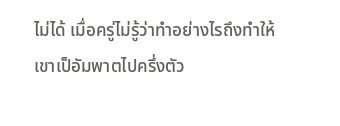ไม่ได้ เมื่อครู่ไม่รู้ว่าทำอย่างไรถึงทำให้เขาเป็อัมพาตไปครึ่งตัว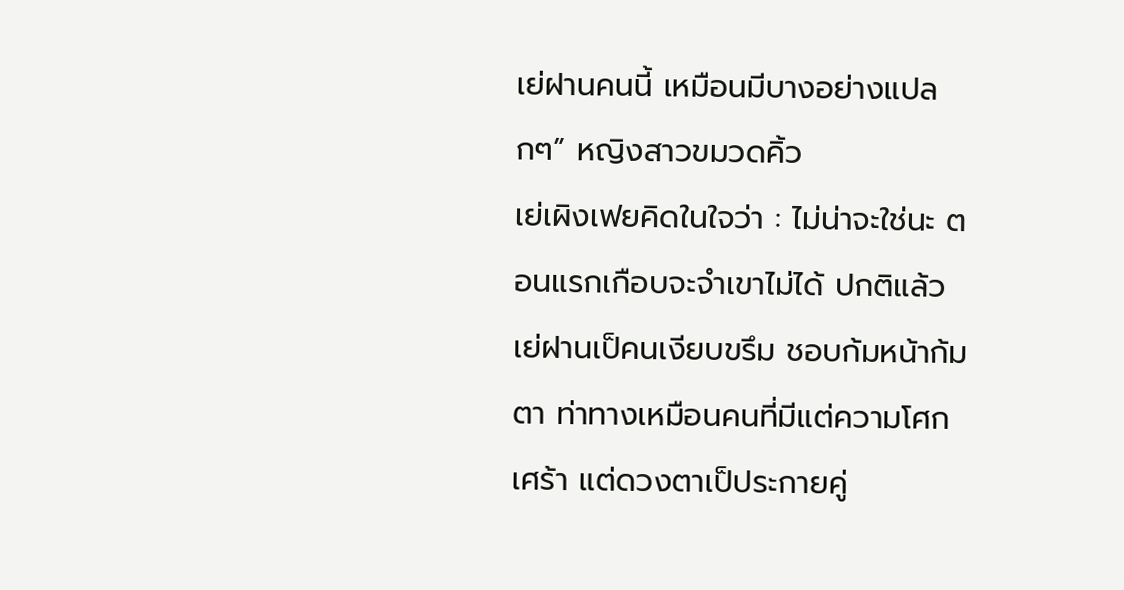เย่ฝานคนนี้ เหมือนมีบางอย่างแปลกๆ” หญิงสาวขมวดคิ้ว
เย่เผิงเฟยคิดในใจว่า : ไม่น่าจะใช่นะ ตอนแรกเกือบจะจำเขาไม่ได้ ปกติแล้วเย่ฝานเป็คนเงียบขรึม ชอบก้มหน้าก้มตา ท่าทางเหมือนคนที่มีแต่ความโศกเศร้า แต่ดวงตาเป็ประกายคู่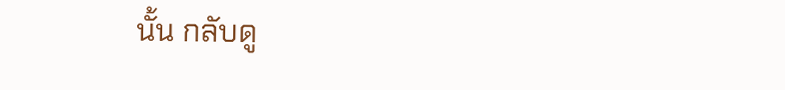นั้น กลับดู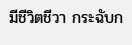มีชีวิตชีวา กระฉับก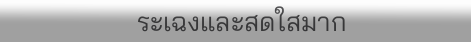ระเฉงและสดใสมาก